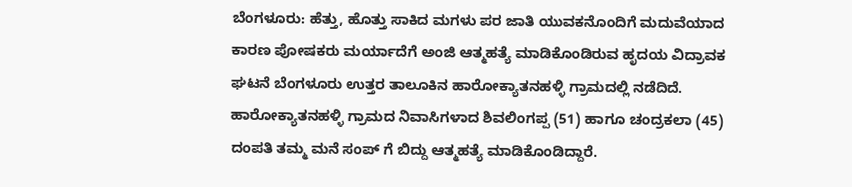ಬೆಂಗಳೂರು: ಹೆತ್ತು, ಹೊತ್ತು ಸಾಕಿದ ಮಗಳು ಪರ ಜಾತಿ ಯುವಕನೊಂದಿಗೆ ಮದುವೆಯಾದ ಕಾರಣ ಪೋಷಕರು ಮರ್ಯಾದೆಗೆ ಅಂಜಿ ಆತ್ಮಹತ್ಯೆ ಮಾಡಿಕೊಂಡಿರುವ ಹೃದಯ ವಿದ್ರಾವಕ ಘಟನೆ ಬೆಂಗಳೂರು ಉತ್ತರ ತಾಲೂಕಿನ ಹಾರೋಕ್ಯಾತನಹಳ್ಳಿ ಗ್ರಾಮದಲ್ಲಿ ನಡೆದಿದೆ.
ಹಾರೋಕ್ಯಾತನಹಳ್ಳಿ ಗ್ರಾಮದ ನಿವಾಸಿಗಳಾದ ಶಿವಲಿಂಗಪ್ಪ (51) ಹಾಗೂ ಚಂದ್ರಕಲಾ (45) ದಂಪತಿ ತಮ್ಮ ಮನೆ ಸಂಪ್ ಗೆ ಬಿದ್ದು ಆತ್ಮಹತ್ಯೆ ಮಾಡಿಕೊಂಡಿದ್ದಾರೆ.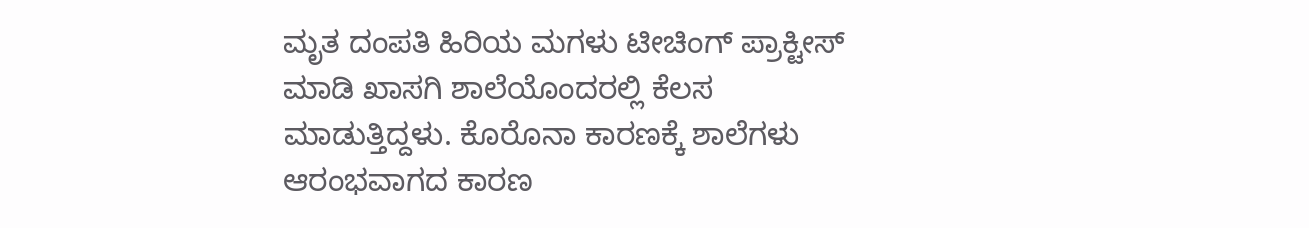ಮೃತ ದಂಪತಿ ಹಿರಿಯ ಮಗಳು ಟೀಚಿಂಗ್ ಪ್ರಾಕ್ಟೀಸ್ ಮಾಡಿ ಖಾಸಗಿ ಶಾಲೆಯೊಂದರಲ್ಲಿ ಕೆಲಸ ಮಾಡುತ್ತಿದ್ದಳು. ಕೊರೊನಾ ಕಾರಣಕ್ಕೆ ಶಾಲೆಗಳು ಆರಂಭವಾಗದ ಕಾರಣ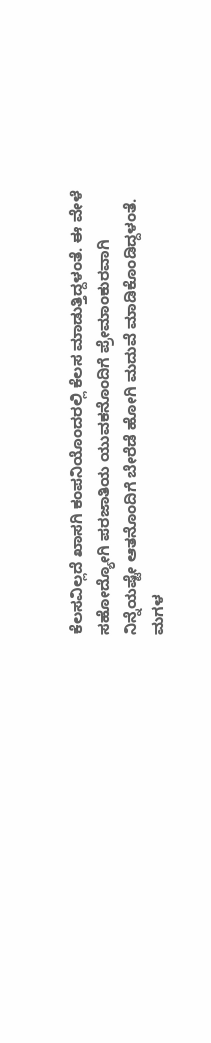ಕೆಲಸವಿಲ್ಲದೆ ಖಾಸಗಿ ಕಂಪನಿಯೊಂದರಲ್ಲಿ ಕೆಲಸ ಮಾಡುತ್ತಿದ್ದಳಂತೆ. ಈ ವೇಳೆ ಸಹೋದ್ಯೋಗಿ ಪರಜಾತಿಯ ಯುವಕನೊಂದಿಗೆ ಪ್ರೇಮಾಂಕುರವಾಗಿ ನಿನ್ನೆಯಷ್ಟೇ ಆತನೊಂದಿಗೆ ಬೇರೆಡೆ ಹೋಗಿ ಮದುವೆ ಮಾಡಿಕೊಂಡಿದ್ದಳಂತೆ.
ಮಗಳ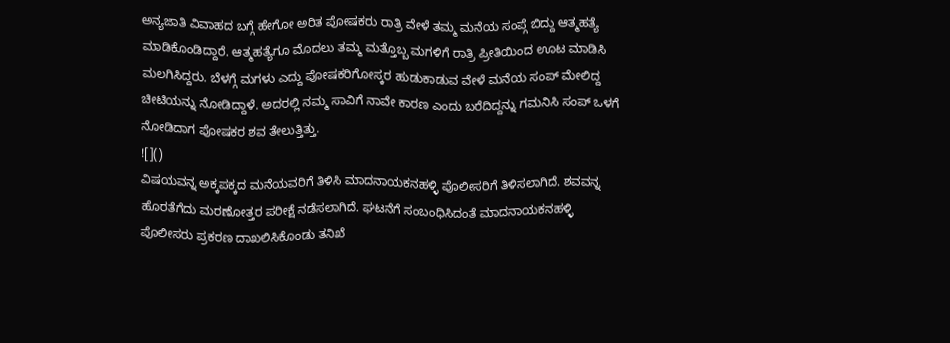ಅನ್ಯಜಾತಿ ವಿವಾಹದ ಬಗ್ಗೆ ಹೇಗೋ ಅರಿತ ಪೋಷಕರು ರಾತ್ರಿ ವೇಳೆ ತಮ್ಮ ಮನೆಯ ಸಂಪ್ಗೆ ಬಿದ್ದು ಆತ್ಮಹತ್ಯೆ ಮಾಡಿಕೊಂಡಿದ್ದಾರೆ. ಆತ್ಮಹತ್ಯೆಗೂ ಮೊದಲು ತಮ್ಮ ಮತ್ತೊಬ್ಬ ಮಗಳಿಗೆ ರಾತ್ರಿ ಪ್ರೀತಿಯಿಂದ ಊಟ ಮಾಡಿಸಿ ಮಲಗಿಸಿದ್ದರು. ಬೆಳಗ್ಗೆ ಮಗಳು ಎದ್ದು ಪೋಷಕರಿಗೋಸ್ಕರ ಹುಡುಕಾಡುವ ವೇಳೆ ಮನೆಯ ಸಂಪ್ ಮೇಲಿದ್ದ ಚೀಟಿಯನ್ನು ನೋಡಿದ್ದಾಳೆ. ಅದರಲ್ಲಿ ನಮ್ಮ ಸಾವಿಗೆ ನಾವೇ ಕಾರಣ ಎಂದು ಬರೆದಿದ್ದನ್ನು ಗಮನಿಸಿ ಸಂಪ್ ಒಳಗೆ ನೋಡಿದಾಗ ಪೋಷಕರ ಶವ ತೇಲುತ್ತಿತ್ತು.
![]()
ವಿಷಯವನ್ನ ಅಕ್ಕಪಕ್ಕದ ಮನೆಯವರಿಗೆ ತಿಳಿಸಿ ಮಾದನಾಯಕನಹಳ್ಳಿ ಪೊಲೀಸರಿಗೆ ತಿಳಿಸಲಾಗಿದೆ. ಶವವನ್ನ ಹೊರತೆಗೆದು ಮರಣೋತ್ತರ ಪರೀಕ್ಷೆ ನಡೆಸಲಾಗಿದೆ. ಘಟನೆಗೆ ಸಂಬಂಧಿಸಿದಂತೆ ಮಾದನಾಯಕನಹಳ್ಳಿ ಪೊಲೀಸರು ಪ್ರಕರಣ ದಾಖಲಿಸಿಕೊಂಡು ತನಿಖೆ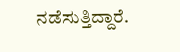ನಡೆಸುತ್ತಿದ್ದಾರೆ.